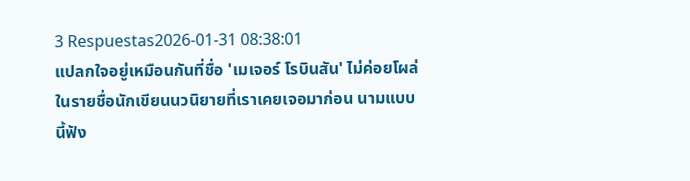3 Respuestas2026-01-31 08:38:01
แปลกใจอยู่เหมือนกันที่ชื่อ 'เมเจอร์ โรบินสัน' ไม่ค่อยโผล่ในรายชื่อนักเขียนนวนิยายที่เราเคยเจอมาก่อน นามแบบนี้ฟัง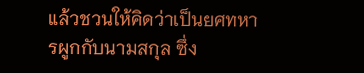แล้วชวนให้คิดว่าเป็นยศทหารผูกกับนามสกุล ซึ่ง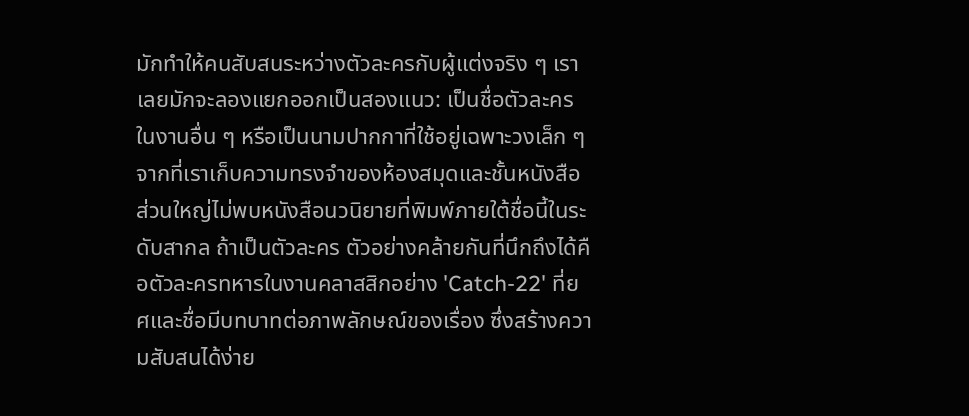มักทำให้คนสับสนระหว่างตัวละครกับผู้แต่งจริง ๆ เราเลยมักจะลองแยกออกเป็นสองแนว: เป็นชื่อตัวละครในงานอื่น ๆ หรือเป็นนามปากกาที่ใช้อยู่เฉพาะวงเล็ก ๆ
จากที่เราเก็บความทรงจำของห้องสมุดและชั้นหนังสือ ส่วนใหญ่ไม่พบหนังสือนวนิยายที่พิมพ์ภายใต้ชื่อนี้ในระดับสากล ถ้าเป็นตัวละคร ตัวอย่างคล้ายกันที่นึกถึงได้คือตัวละครทหารในงานคลาสสิกอย่าง 'Catch-22' ที่ยศและชื่อมีบทบาทต่อภาพลักษณ์ของเรื่อง ซึ่งสร้างความสับสนได้ง่าย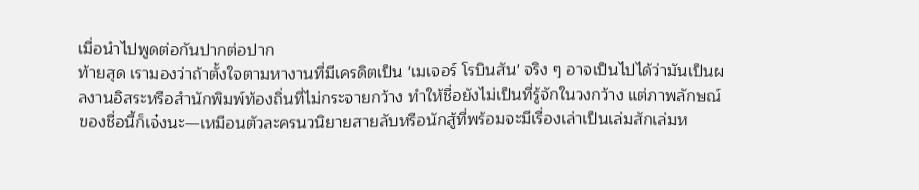เมื่อนำไปพูดต่อกันปากต่อปาก
ท้ายสุด เรามองว่าถ้าตั้งใจตามหางานที่มีเครดิตเป็น 'เมเจอร์ โรบินสัน' จริง ๆ อาจเป็นไปได้ว่ามันเป็นผลงานอิสระหรือสำนักพิมพ์ท้องถิ่นที่ไม่กระจายกว้าง ทำให้ชื่อยังไม่เป็นที่รู้จักในวงกว้าง แต่ภาพลักษณ์ของชื่อนี้ก็เจ๋งนะ—เหมือนตัวละครนวนิยายสายลับหรือนักสู้ที่พร้อมจะมีเรื่องเล่าเป็นเล่มสักเล่มห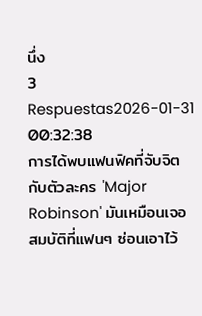นึ่ง
3 Respuestas2026-01-31 00:32:38
การได้พบแฟนฟิคที่จับจิตกับตัวละคร 'Major Robinson' มันเหมือนเจอสมบัติที่แฟนๆ ซ่อนเอาไว้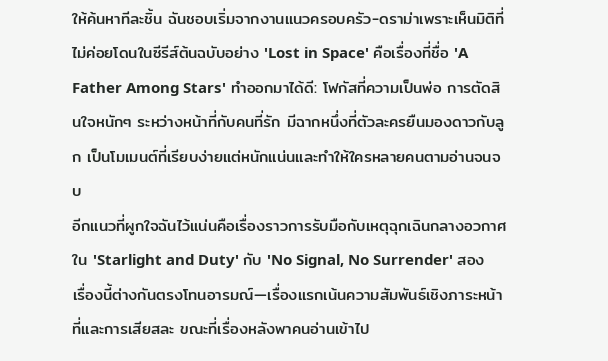ให้ค้นหาทีละชิ้น ฉันชอบเริ่มจากงานแนวครอบครัว-ดราม่าเพราะเห็นมิติที่ไม่ค่อยโดนในซีรีส์ต้นฉบับอย่าง 'Lost in Space' คือเรื่องที่ชื่อ 'A Father Among Stars' ทำออกมาได้ดี: โฟกัสที่ความเป็นพ่อ การตัดสินใจหนักๆ ระหว่างหน้าที่กับคนที่รัก มีฉากหนึ่งที่ตัวละครยืนมองดาวกับลูก เป็นโมเมนต์ที่เรียบง่ายแต่หนักแน่นและทำให้ใครหลายคนตามอ่านจนจบ
อีกแนวที่ผูกใจฉันไว้แน่นคือเรื่องราวการรับมือกับเหตุฉุกเฉินกลางอวกาศใน 'Starlight and Duty' กับ 'No Signal, No Surrender' สองเรื่องนี้ต่างกันตรงโทนอารมณ์—เรื่องแรกเน้นความสัมพันธ์เชิงภาระหน้าที่และการเสียสละ ขณะที่เรื่องหลังพาคนอ่านเข้าไป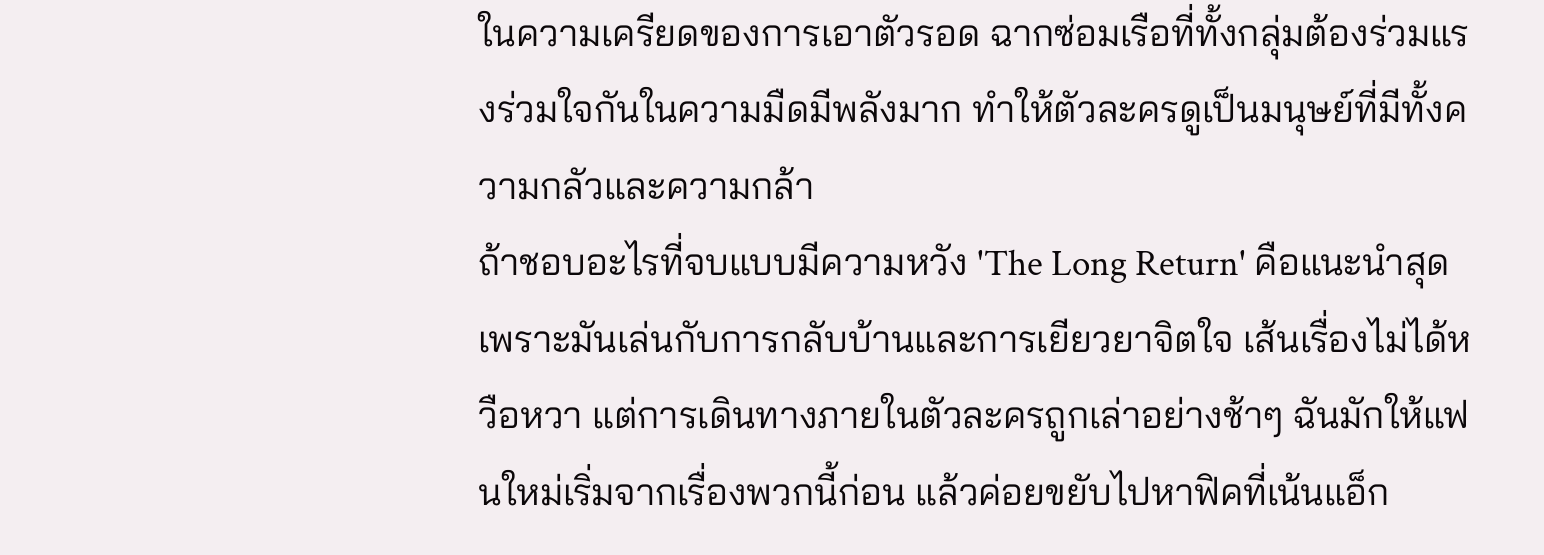ในความเครียดของการเอาตัวรอด ฉากซ่อมเรือที่ทั้งกลุ่มต้องร่วมแรงร่วมใจกันในความมืดมีพลังมาก ทำให้ตัวละครดูเป็นมนุษย์ที่มีทั้งความกลัวและความกล้า
ถ้าชอบอะไรที่จบแบบมีความหวัง 'The Long Return' คือแนะนำสุด เพราะมันเล่นกับการกลับบ้านและการเยียวยาจิตใจ เส้นเรื่องไม่ได้หวือหวา แต่การเดินทางภายในตัวละครถูกเล่าอย่างช้าๆ ฉันมักให้แฟนใหม่เริ่มจากเรื่องพวกนี้ก่อน แล้วค่อยขยับไปหาฟิคที่เน้นแอ็ก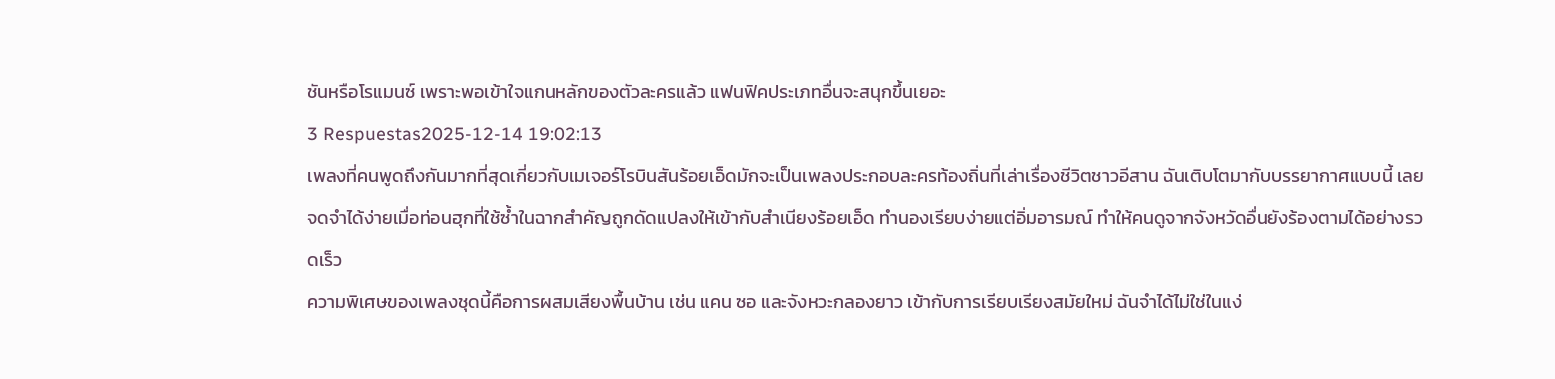ชันหรือโรแมนซ์ เพราะพอเข้าใจแกนหลักของตัวละครแล้ว แฟนฟิคประเภทอื่นจะสนุกขึ้นเยอะ
3 Respuestas2025-12-14 19:02:13
เพลงที่คนพูดถึงกันมากที่สุดเกี่ยวกับเมเจอร์โรบินสันร้อยเอ็ดมักจะเป็นเพลงประกอบละครท้องถิ่นที่เล่าเรื่องชีวิตชาวอีสาน ฉันเติบโตมากับบรรยากาศแบบนี้ เลยจดจำได้ง่ายเมื่อท่อนฮุกที่ใช้ซ้ำในฉากสำคัญถูกดัดแปลงให้เข้ากับสำเนียงร้อยเอ็ด ทำนองเรียบง่ายแต่อิ่มอารมณ์ ทำให้คนดูจากจังหวัดอื่นยังร้องตามได้อย่างรวดเร็ว
ความพิเศษของเพลงชุดนี้คือการผสมเสียงพื้นบ้าน เช่น แคน ซอ และจังหวะกลองยาว เข้ากับการเรียบเรียงสมัยใหม่ ฉันจำได้ไม่ใช่ในแง่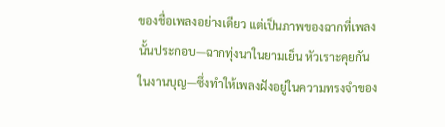ของชื่อเพลงอย่างเดียว แต่เป็นภาพของฉากที่เพลงนั้นประกอบ—ฉากทุ่งนาในยามเย็น หัวเราะคุยกันในงานบุญ—ซึ่งทำให้เพลงฝังอยู่ในความทรงจำของ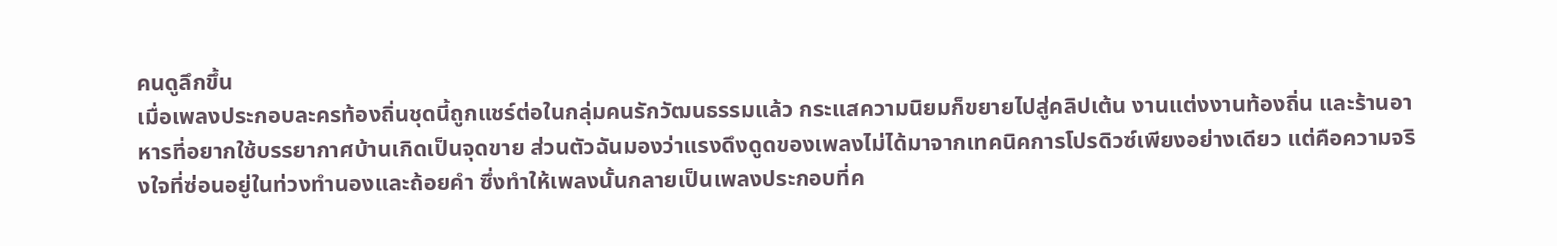คนดูลึกขึ้น
เมื่อเพลงประกอบละครท้องถิ่นชุดนี้ถูกแชร์ต่อในกลุ่มคนรักวัฒนธรรมแล้ว กระแสความนิยมก็ขยายไปสู่คลิปเต้น งานแต่งงานท้องถิ่น และร้านอาหารที่อยากใช้บรรยากาศบ้านเกิดเป็นจุดขาย ส่วนตัวฉันมองว่าแรงดึงดูดของเพลงไม่ได้มาจากเทคนิคการโปรดิวซ์เพียงอย่างเดียว แต่คือความจริงใจที่ซ่อนอยู่ในท่วงทำนองและถ้อยคำ ซึ่งทำให้เพลงนั้นกลายเป็นเพลงประกอบที่ค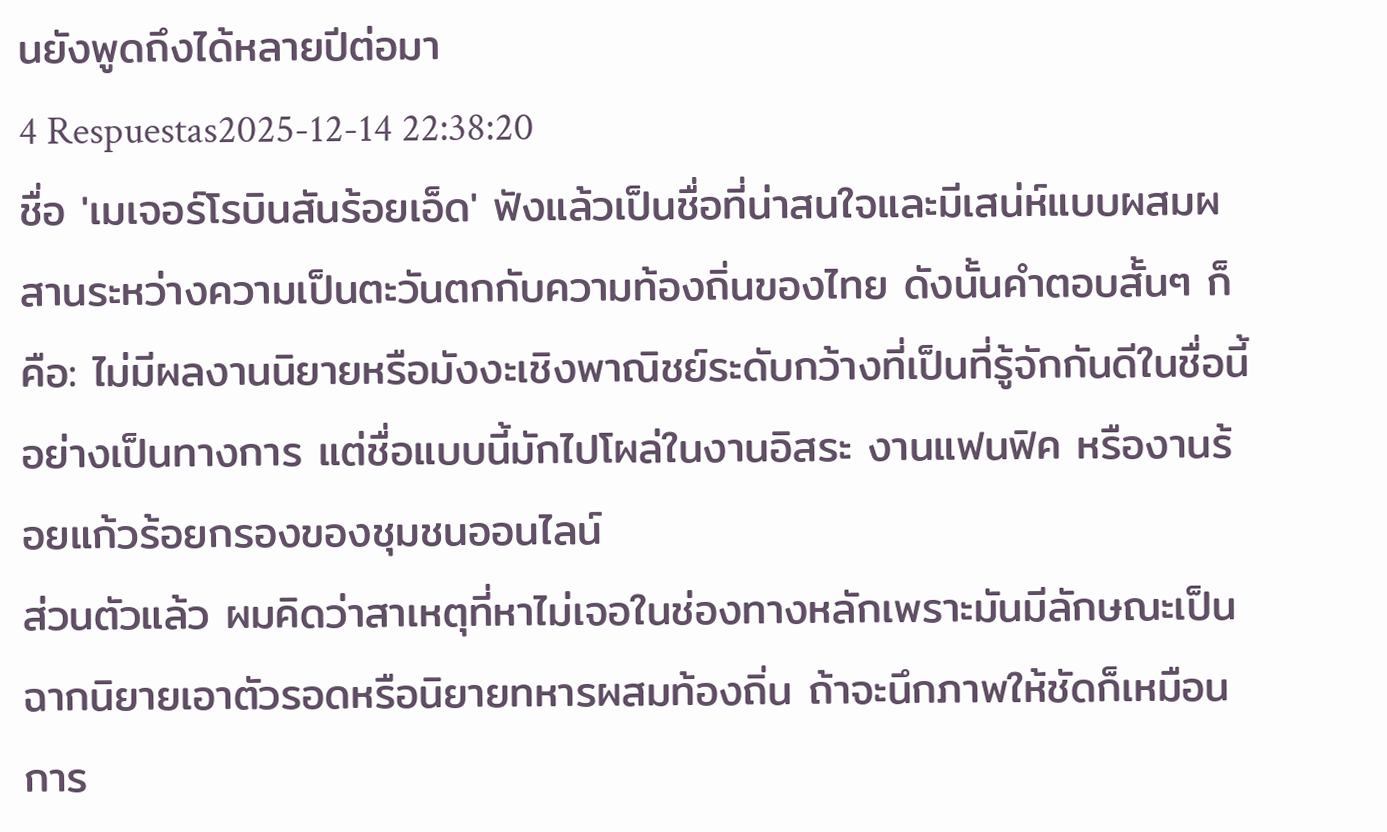นยังพูดถึงได้หลายปีต่อมา
4 Respuestas2025-12-14 22:38:20
ชื่อ 'เมเจอร์โรบินสันร้อยเอ็ด' ฟังแล้วเป็นชื่อที่น่าสนใจและมีเสน่ห์แบบผสมผสานระหว่างความเป็นตะวันตกกับความท้องถิ่นของไทย ดังนั้นคำตอบสั้นๆ ก็คือ: ไม่มีผลงานนิยายหรือมังงะเชิงพาณิชย์ระดับกว้างที่เป็นที่รู้จักกันดีในชื่อนี้อย่างเป็นทางการ แต่ชื่อแบบนี้มักไปโผล่ในงานอิสระ งานแฟนฟิค หรืองานร้อยแก้วร้อยกรองของชุมชนออนไลน์
ส่วนตัวแล้ว ผมคิดว่าสาเหตุที่หาไม่เจอในช่องทางหลักเพราะมันมีลักษณะเป็นฉากนิยายเอาตัวรอดหรือนิยายทหารผสมท้องถิ่น ถ้าจะนึกภาพให้ชัดก็เหมือนการ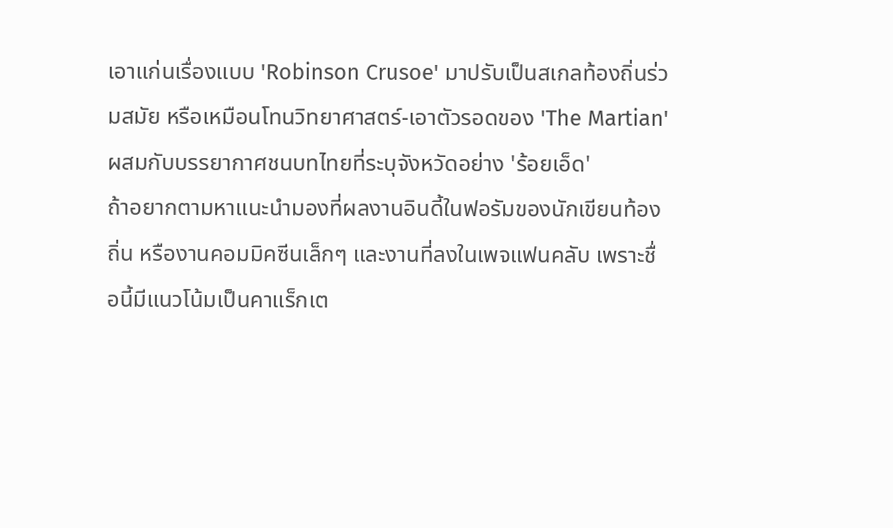เอาแก่นเรื่องแบบ 'Robinson Crusoe' มาปรับเป็นสเกลท้องถิ่นร่วมสมัย หรือเหมือนโทนวิทยาศาสตร์-เอาตัวรอดของ 'The Martian' ผสมกับบรรยากาศชนบทไทยที่ระบุจังหวัดอย่าง 'ร้อยเอ็ด'
ถ้าอยากตามหาแนะนำมองที่ผลงานอินดี้ในฟอรัมของนักเขียนท้องถิ่น หรืองานคอมมิคซีนเล็กๆ และงานที่ลงในเพจแฟนคลับ เพราะชื่อนี้มีแนวโน้มเป็นคาแร็กเต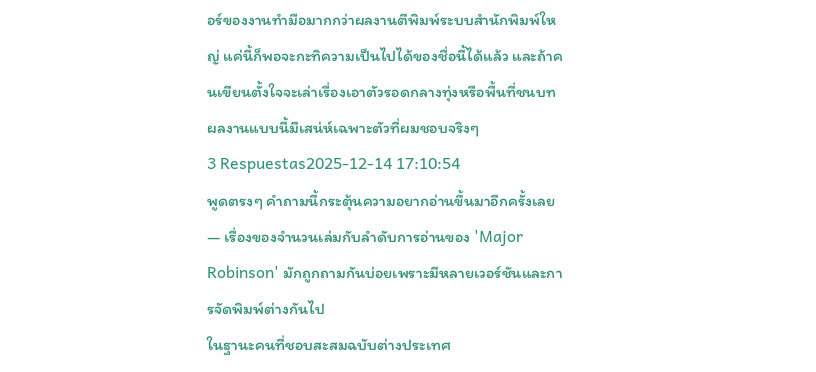อร์ของงานทำมือมากกว่าผลงานตีพิมพ์ระบบสำนักพิมพ์ใหญ่ แค่นี้ก็พอจะกะทิความเป็นไปได้ของชื่อนี้ได้แล้ว และถ้าคนเขียนตั้งใจจะเล่าเรื่องเอาตัวรอดกลางทุ่งหรือพื้นที่ชนบท ผลงานแบบนี้มีเสน่ห์เฉพาะตัวที่ผมชอบจริงๆ
3 Respuestas2025-12-14 17:10:54
พูดตรงๆ คำถามนี้กระตุ้นความอยากอ่านขึ้นมาอีกครั้งเลย — เรื่องของจำนวนเล่มกับลำดับการอ่านของ 'Major Robinson' มักถูกถามกันบ่อยเพราะมีหลายเวอร์ชันและการจัดพิมพ์ต่างกันไป
ในฐานะคนที่ชอบสะสมฉบับต่างประเทศ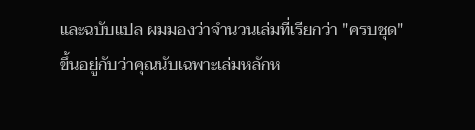และฉบับแปล ผมมองว่าจำนวนเล่มที่เรียกว่า "ครบชุด" ขึ้นอยู่กับว่าคุณนับเฉพาะเล่มหลักห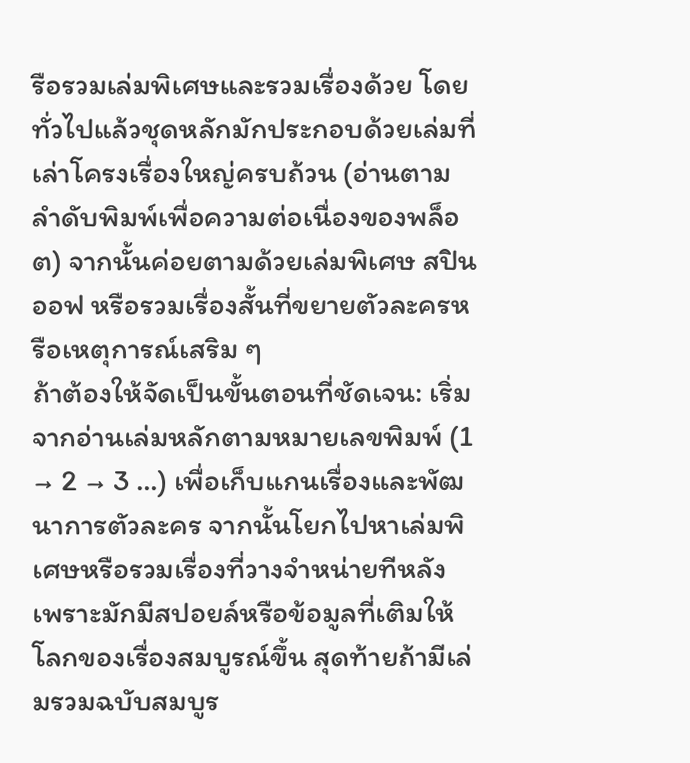รือรวมเล่มพิเศษและรวมเรื่องด้วย โดยทั่วไปแล้วชุดหลักมักประกอบด้วยเล่มที่เล่าโครงเรื่องใหญ่ครบถ้วน (อ่านตามลำดับพิมพ์เพื่อความต่อเนื่องของพล็อต) จากนั้นค่อยตามด้วยเล่มพิเศษ สปินออฟ หรือรวมเรื่องสั้นที่ขยายตัวละครหรือเหตุการณ์เสริม ๆ
ถ้าต้องให้จัดเป็นขั้นตอนที่ชัดเจน: เริ่มจากอ่านเล่มหลักตามหมายเลขพิมพ์ (1 → 2 → 3 …) เพื่อเก็บแกนเรื่องและพัฒนาการตัวละคร จากนั้นโยกไปหาเล่มพิเศษหรือรวมเรื่องที่วางจำหน่ายทีหลัง เพราะมักมีสปอยล์หรือข้อมูลที่เติมให้โลกของเรื่องสมบูรณ์ขึ้น สุดท้ายถ้ามีเล่มรวมฉบับสมบูร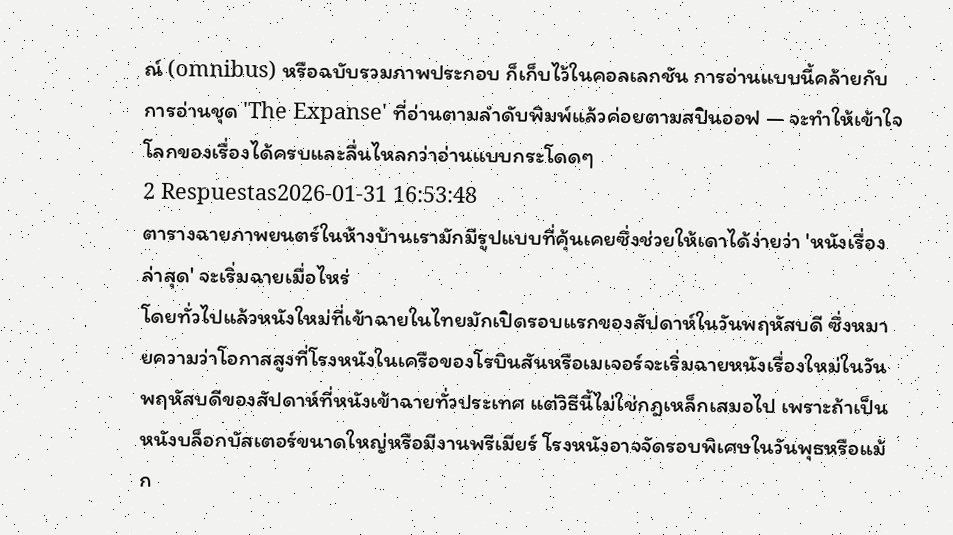ณ์ (omnibus) หรือฉบับรวมภาพประกอบ ก็เก็บไว้ในคอลเลกชัน การอ่านแบบนี้คล้ายกับการอ่านชุด 'The Expanse' ที่อ่านตามลำดับพิมพ์แล้วค่อยตามสปินออฟ — จะทำให้เข้าใจโลกของเรื่องได้ครบและลื่นไหลกว่าอ่านแบบกระโดดๆ
2 Respuestas2026-01-31 16:53:48
ตารางฉายภาพยนตร์ในห้างบ้านเรามักมีรูปแบบที่คุ้นเคยซึ่งช่วยให้เดาได้ง่ายว่า 'หนังเรื่องล่าสุด' จะเริ่มฉายเมื่อไหร่
โดยทั่วไปแล้วหนังใหม่ที่เข้าฉายในไทยมักเปิดรอบแรกของสัปดาห์ในวันพฤหัสบดี ซึ่งหมายความว่าโอกาสสูงที่โรงหนังในเครือของโรบินสันหรือเมเจอร์จะเริ่มฉายหนังเรื่องใหม่ในวันพฤหัสบดีของสัปดาห์ที่หนังเข้าฉายทั่วประเทศ แต่วิธีนี้ไม่ใช่กฎเหล็กเสมอไป เพราะถ้าเป็นหนังบล็อกบัสเตอร์ขนาดใหญ่หรือมีงานพรีเมียร์ โรงหนังอาจจัดรอบพิเศษในวันพุธหรือแม้ก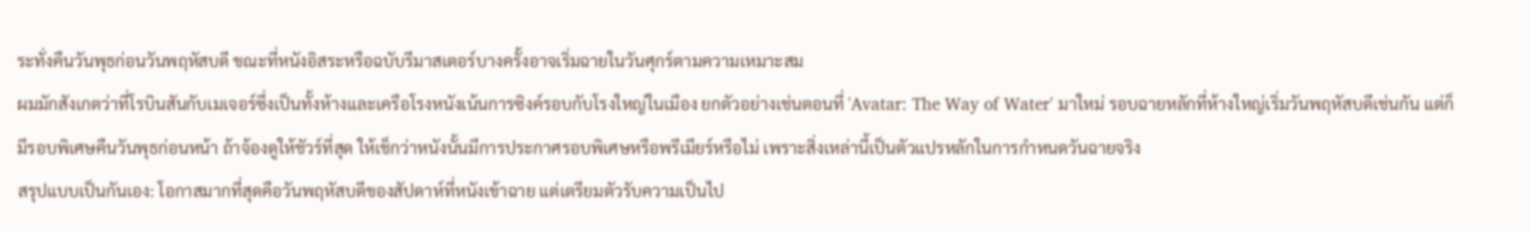ระทั่งคืนวันพุธก่อนวันพฤหัสบดี ขณะที่หนังอิสระหรือฉบับรีมาสเตอร์บางครั้งอาจเริ่มฉายในวันศุกร์ตามความเหมาะสม
ผมมักสังเกตว่าที่โรบินสันกับเมเจอร์ซึ่งเป็นทั้งห้างและเครือโรงหนังเน้นการซิงค์รอบกับโรงใหญ่ในเมือง ยกตัวอย่างเช่นตอนที่ 'Avatar: The Way of Water' มาใหม่ รอบฉายหลักที่ห้างใหญ่เริ่มวันพฤหัสบดีเช่นกัน แต่ก็มีรอบพิเศษคืนวันพุธก่อนหน้า ถ้าจ้องดูให้ชัวร์ที่สุด ให้เช็กว่าหนังนั้นมีการประกาศรอบพิเศษหรือพรีเมียร์หรือไม่ เพราะสิ่งเหล่านี้เป็นตัวแปรหลักในการกำหนดวันฉายจริง
สรุปแบบเป็นกันเอง: โอกาสมากที่สุดคือวันพฤหัสบดีของสัปดาห์ที่หนังเข้าฉาย แต่เตรียมตัวรับความเป็นไป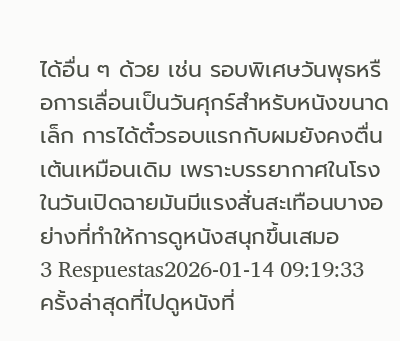ได้อื่น ๆ ด้วย เช่น รอบพิเศษวันพุธหรือการเลื่อนเป็นวันศุกร์สำหรับหนังขนาดเล็ก การได้ตั๋วรอบแรกกับผมยังคงตื่นเต้นเหมือนเดิม เพราะบรรยากาศในโรงในวันเปิดฉายมันมีแรงสั่นสะเทือนบางอย่างที่ทำให้การดูหนังสนุกขึ้นเสมอ
3 Respuestas2026-01-14 09:19:33
ครั้งล่าสุดที่ไปดูหนังที่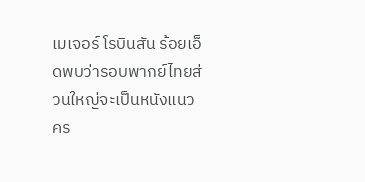เมเจอร์ โรบินสัน ร้อยเอ็ดพบว่ารอบพากย์ไทยส่วนใหญ่จะเป็นหนังแนวคร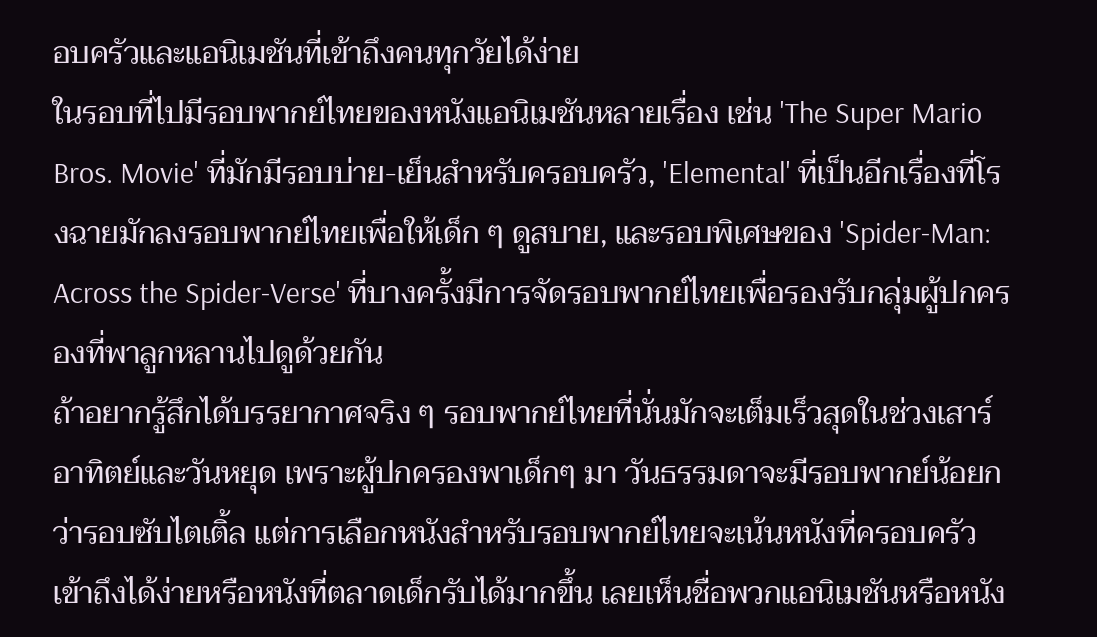อบครัวและแอนิเมชันที่เข้าถึงคนทุกวัยได้ง่าย
ในรอบที่ไปมีรอบพากย์ไทยของหนังแอนิเมชันหลายเรื่อง เช่น 'The Super Mario Bros. Movie' ที่มักมีรอบบ่าย-เย็นสำหรับครอบครัว, 'Elemental' ที่เป็นอีกเรื่องที่โรงฉายมักลงรอบพากย์ไทยเพื่อให้เด็ก ๆ ดูสบาย, และรอบพิเศษของ 'Spider-Man: Across the Spider-Verse' ที่บางครั้งมีการจัดรอบพากย์ไทยเพื่อรองรับกลุ่มผู้ปกครองที่พาลูกหลานไปดูด้วยกัน
ถ้าอยากรู้สึกได้บรรยากาศจริง ๆ รอบพากย์ไทยที่นั่นมักจะเต็มเร็วสุดในช่วงเสาร์อาทิตย์และวันหยุด เพราะผู้ปกครองพาเด็กๆ มา วันธรรมดาจะมีรอบพากย์น้อยกว่ารอบซับไตเติ้ล แต่การเลือกหนังสำหรับรอบพากย์ไทยจะเน้นหนังที่ครอบครัวเข้าถึงได้ง่ายหรือหนังที่ตลาดเด็กรับได้มากขึ้น เลยเห็นชื่อพวกแอนิเมชันหรือหนัง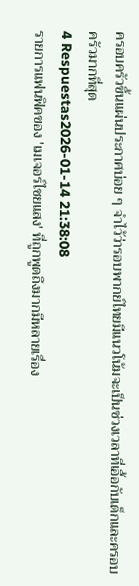ครอบครัวขึ้นแผ่นประกาศบ่อย ๆ จำไว้ว่ารอบพากย์ไทยมีแนวโน้มจะเป็นช่วงเวลาที่เอื้อกับเด็กและครอบครัวมากที่สุด
4 Respuestas2026-01-14 21:38:08
รายการแฟนฟิคของ 'เมเจอร์ไชยแสง' ที่ถูกพูดถึงมากมีหลายเรื่อง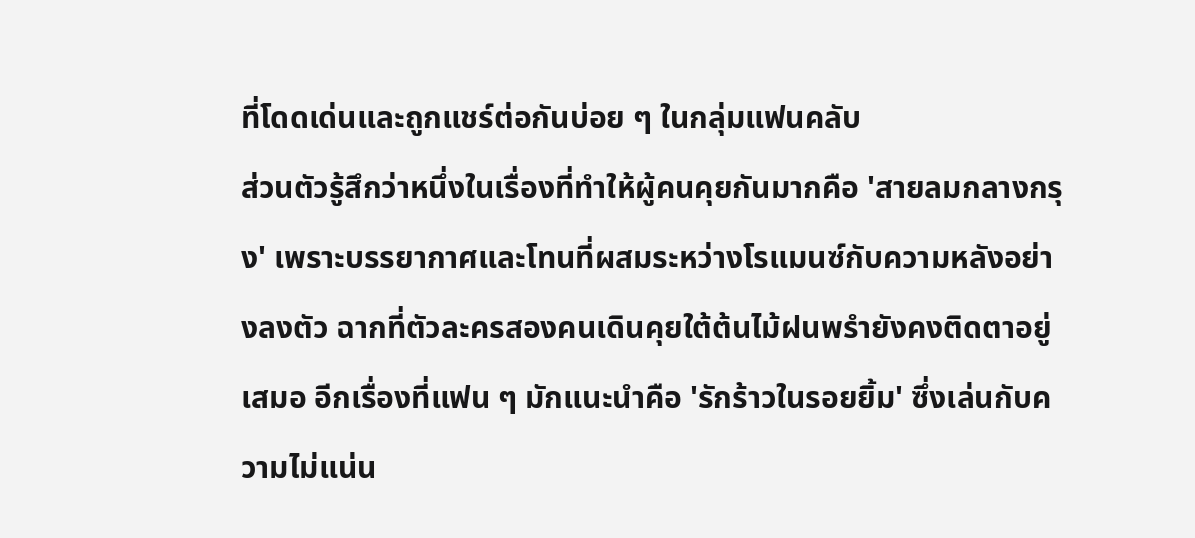ที่โดดเด่นและถูกแชร์ต่อกันบ่อย ๆ ในกลุ่มแฟนคลับ
ส่วนตัวรู้สึกว่าหนึ่งในเรื่องที่ทำให้ผู้คนคุยกันมากคือ 'สายลมกลางกรุง' เพราะบรรยากาศและโทนที่ผสมระหว่างโรแมนซ์กับความหลังอย่างลงตัว ฉากที่ตัวละครสองคนเดินคุยใต้ต้นไม้ฝนพรำยังคงติดตาอยู่เสมอ อีกเรื่องที่แฟน ๆ มักแนะนำคือ 'รักร้าวในรอยยิ้ม' ซึ่งเล่นกับความไม่แน่น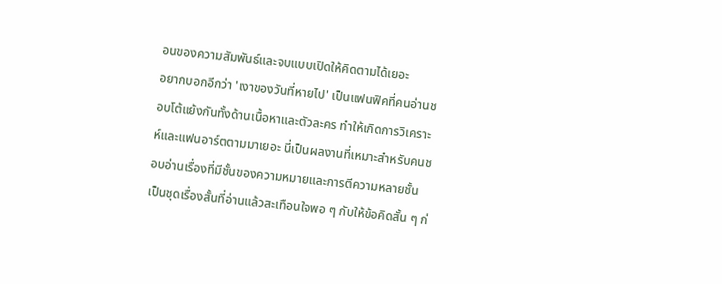อนของความสัมพันธ์และจบแบบเปิดให้คิดตามได้เยอะ
อยากบอกอีกว่า 'เงาของวันที่หายไป' เป็นแฟนฟิคที่คนอ่านชอบโต้แย้งกันทั้งด้านเนื้อหาและตัวละคร ทำให้เกิดการวิเคราะห์และแฟนอาร์ตตามมาเยอะ นี่เป็นผลงานที่เหมาะสำหรับคนชอบอ่านเรื่องที่มีชั้นของความหมายและการตีความหลายชั้น เป็นชุดเรื่องสั้นที่อ่านแล้วสะเทือนใจพอ ๆ กับให้ข้อคิดสั้น ๆ ก่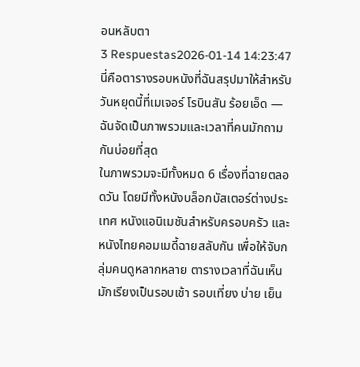อนหลับตา
3 Respuestas2026-01-14 14:23:47
นี่คือตารางรอบหนังที่ฉันสรุปมาให้สำหรับวันหยุดนี้ที่เมเจอร์ โรบินสัน ร้อยเอ็ด — ฉันจัดเป็นภาพรวมและเวลาที่คนมักถามกันบ่อยที่สุด
ในภาพรวมจะมีทั้งหมด 6 เรื่องที่ฉายตลอดวัน โดยมีทั้งหนังบล็อกบัสเตอร์ต่างประเทศ หนังแอนิเมชันสำหรับครอบครัว และหนังไทยคอมเมดี้ฉายสลับกัน เพื่อให้จับกลุ่มคนดูหลากหลาย ตารางเวลาที่ฉันเห็นมักเรียงเป็นรอบเช้า รอบเที่ยง บ่าย เย็น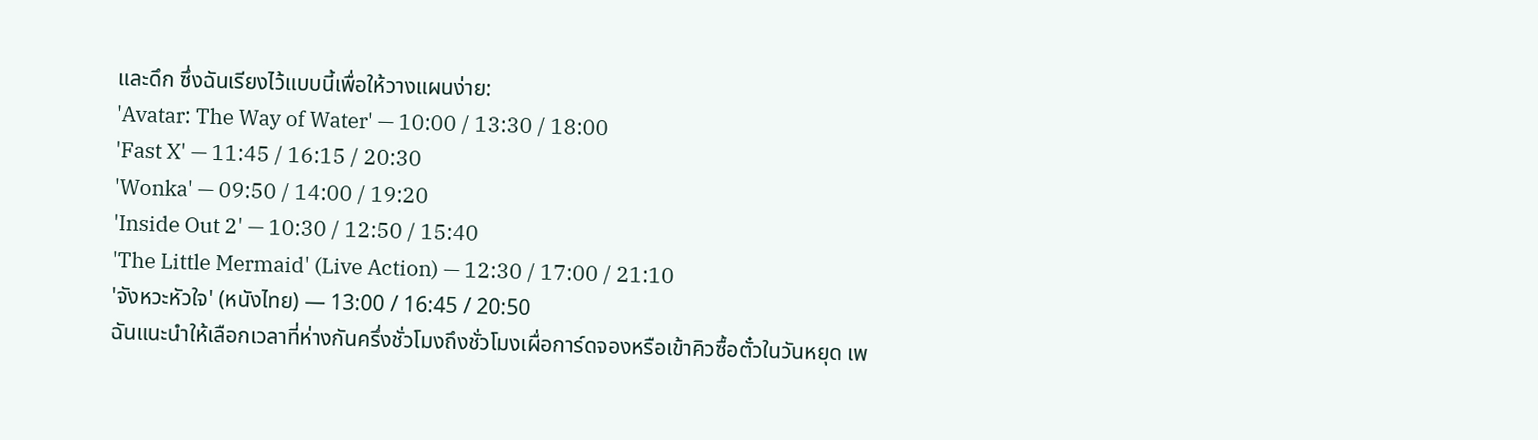และดึก ซึ่งฉันเรียงไว้แบบนี้เพื่อให้วางแผนง่าย:
'Avatar: The Way of Water' — 10:00 / 13:30 / 18:00
'Fast X' — 11:45 / 16:15 / 20:30
'Wonka' — 09:50 / 14:00 / 19:20
'Inside Out 2' — 10:30 / 12:50 / 15:40
'The Little Mermaid' (Live Action) — 12:30 / 17:00 / 21:10
'จังหวะหัวใจ' (หนังไทย) — 13:00 / 16:45 / 20:50
ฉันแนะนำให้เลือกเวลาที่ห่างกันครึ่งชั่วโมงถึงชั่วโมงเผื่อการ์ดจองหรือเข้าคิวซื้อตั๋วในวันหยุด เพ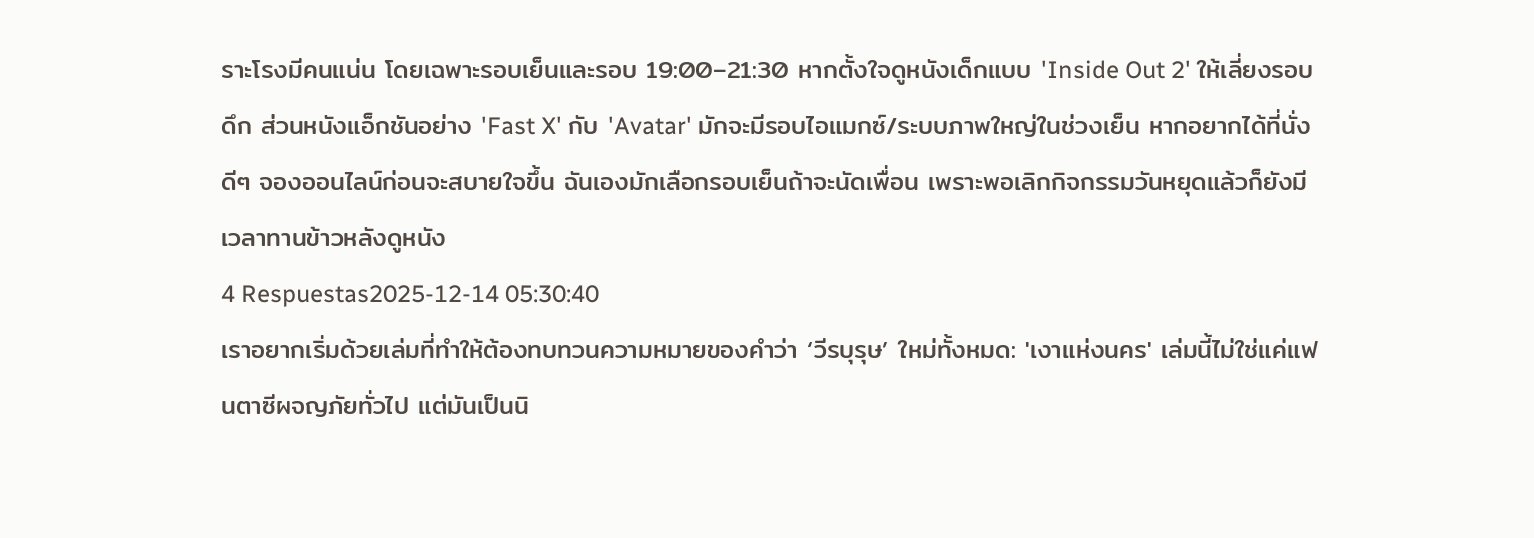ราะโรงมีคนแน่น โดยเฉพาะรอบเย็นและรอบ 19:00–21:30 หากตั้งใจดูหนังเด็กแบบ 'Inside Out 2' ให้เลี่ยงรอบดึก ส่วนหนังแอ็กชันอย่าง 'Fast X' กับ 'Avatar' มักจะมีรอบไอแมกซ์/ระบบภาพใหญ่ในช่วงเย็น หากอยากได้ที่นั่งดีๆ จองออนไลน์ก่อนจะสบายใจขึ้น ฉันเองมักเลือกรอบเย็นถ้าจะนัดเพื่อน เพราะพอเลิกกิจกรรมวันหยุดแล้วก็ยังมีเวลาทานข้าวหลังดูหนัง
4 Respuestas2025-12-14 05:30:40
เราอยากเริ่มด้วยเล่มที่ทำให้ต้องทบทวนความหมายของคำว่า ‘วีรบุรุษ’ ใหม่ทั้งหมด: 'เงาแห่งนคร' เล่มนี้ไม่ใช่แค่แฟนตาซีผจญภัยทั่วไป แต่มันเป็นนิ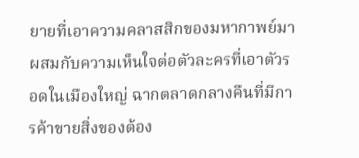ยายที่เอาความคลาสสิกของมหากาพย์มาผสมกับความเห็นใจต่อตัวละครที่เอาตัวรอดในเมืองใหญ่ ฉากตลาดกลางคืนที่มีการค้าขายสิ่งของต้อง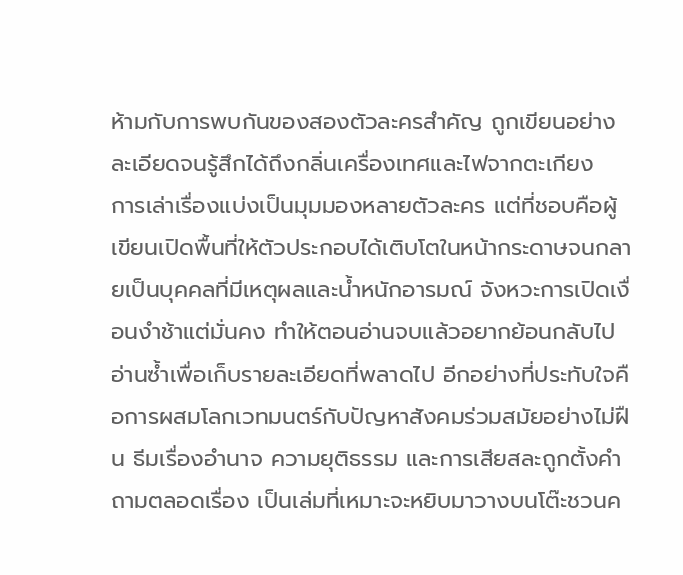ห้ามกับการพบกันของสองตัวละครสำคัญ ถูกเขียนอย่างละเอียดจนรู้สึกได้ถึงกลิ่นเครื่องเทศและไฟจากตะเกียง
การเล่าเรื่องแบ่งเป็นมุมมองหลายตัวละคร แต่ที่ชอบคือผู้เขียนเปิดพื้นที่ให้ตัวประกอบได้เติบโตในหน้ากระดาษจนกลายเป็นบุคคลที่มีเหตุผลและน้ำหนักอารมณ์ จังหวะการเปิดเงื่อนงำช้าแต่มั่นคง ทำให้ตอนอ่านจบแล้วอยากย้อนกลับไปอ่านซ้ำเพื่อเก็บรายละเอียดที่พลาดไป อีกอย่างที่ประทับใจคือการผสมโลกเวทมนตร์กับปัญหาสังคมร่วมสมัยอย่างไม่ฝืน ธีมเรื่องอำนาจ ความยุติธรรม และการเสียสละถูกตั้งคำถามตลอดเรื่อง เป็นเล่มที่เหมาะจะหยิบมาวางบนโต๊ะชวนค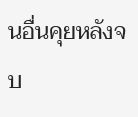นอื่นคุยหลังจบ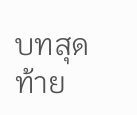บทสุดท้าย